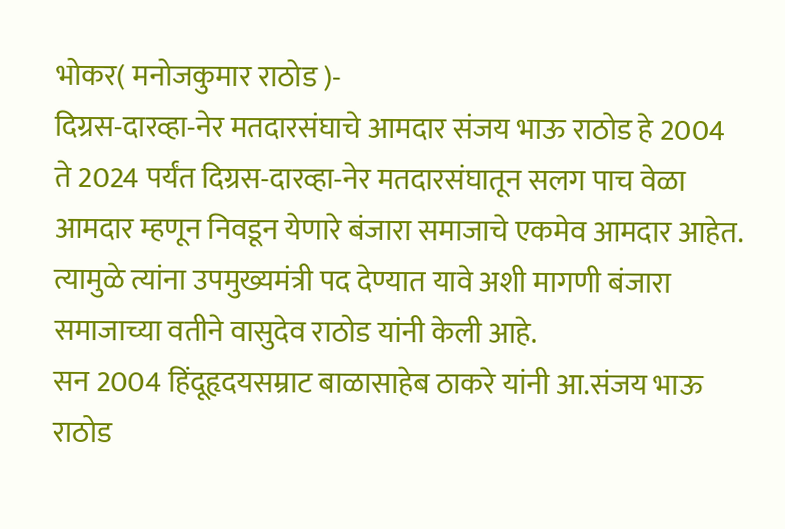भोकर( मनोजकुमार राठोड )-
दिग्रस-दारव्हा-नेर मतदारसंघाचे आमदार संजय भाऊ राठोड हे 2004 ते 2024 पर्यंत दिग्रस-दारव्हा-नेर मतदारसंघातून सलग पाच वेळा आमदार म्हणून निवडून येणारे बंजारा समाजाचे एकमेव आमदार आहेत. त्यामुळे त्यांना उपमुख्यमंत्री पद देण्यात यावे अशी मागणी बंजारा समाजाच्या वतीने वासुदेव राठोड यांनी केली आहे.
सन 2004 हिंदूहृदयसम्राट बाळासाहेब ठाकरे यांनी आ.संजय भाऊ राठोड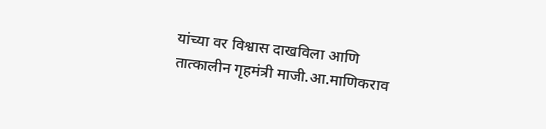यांच्या वर विश्वास दाखविला आणि तात्कालीन गृहमंत्री माजी.आ.माणिकराव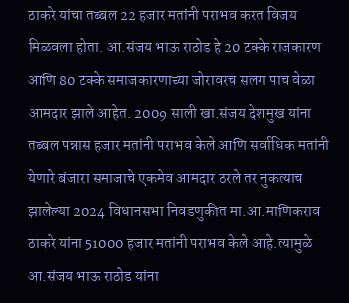ठाकरे यांचा तब्बल 22 हजार मतांनी पराभव करत विजय मिळवला होता. आ.संजय भाऊ राठोड हे 20 टक्के राजकारण आणि 80 टक्के समाजकारणाच्या जोरावरच सलग पाच वेळा आमदार झाले आहेत. 2009 साली खा.संजय देशमुख यांना तब्बल पन्नास हजार मतांनी पराभव केले आणि सर्वाधिक मतांनी येणारे बंजारा समाजाचे एकमेव आमदार ठरले तर नुकत्याच झालेल्या 2024 विधानसभा निवडणुकीत मा.आ.माणिकराव ठाकरे यांना 51000 हजार मतांनी पराभव केले आहे.त्यामुळे आ.संजय भाऊ राठोड यांना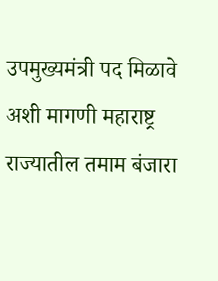उपमुख्यमंत्री पद मिळावे अशी मागणी महाराष्ट्र राज्यातील तमाम बंजारा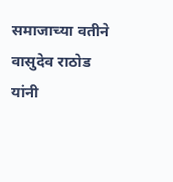समाजाच्या वतीने वासुदेव राठोड यांनी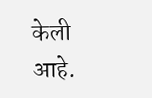केली आहे.